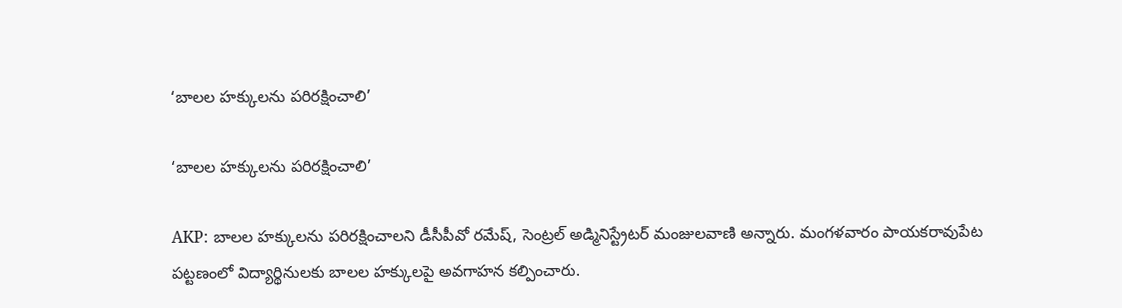‘బాలల హక్కులను పరిరక్షించాలి’

‘బాలల హక్కులను పరిరక్షించాలి’

AKP: బాలల హక్కులను పరిరక్షించాలని డీసీపీవో రమేష్, సెంట్రల్ అడ్మినిస్ట్రేటర్ మంజులవాణి అన్నారు. మంగళవారం పాయకరావుపేట పట్టణంలో విద్యార్థినులకు బాలల హక్కులపై అవగాహన కల్పించారు.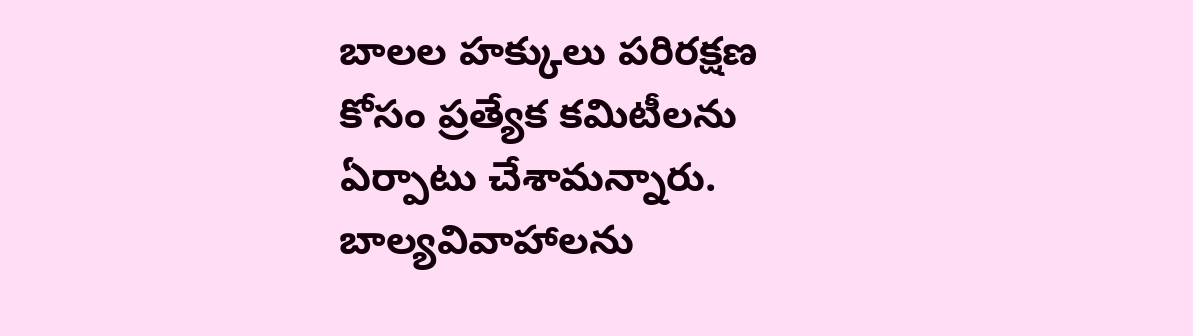బాలల హక్కులు పరిరక్షణ కోసం ప్రత్యేక కమిటీలను ఏర్పాటు చేశామన్నారు. బాల్యవివాహాలను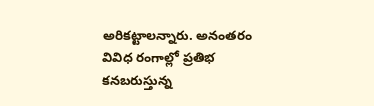అరికట్టాలన్నారు. అనంతరం వివిధ రంగాల్లో ప్రతిభ కనబరుస్తున్న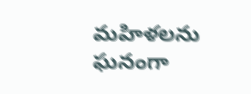మహిళలను ఘనంగా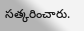సత్కరించారు.